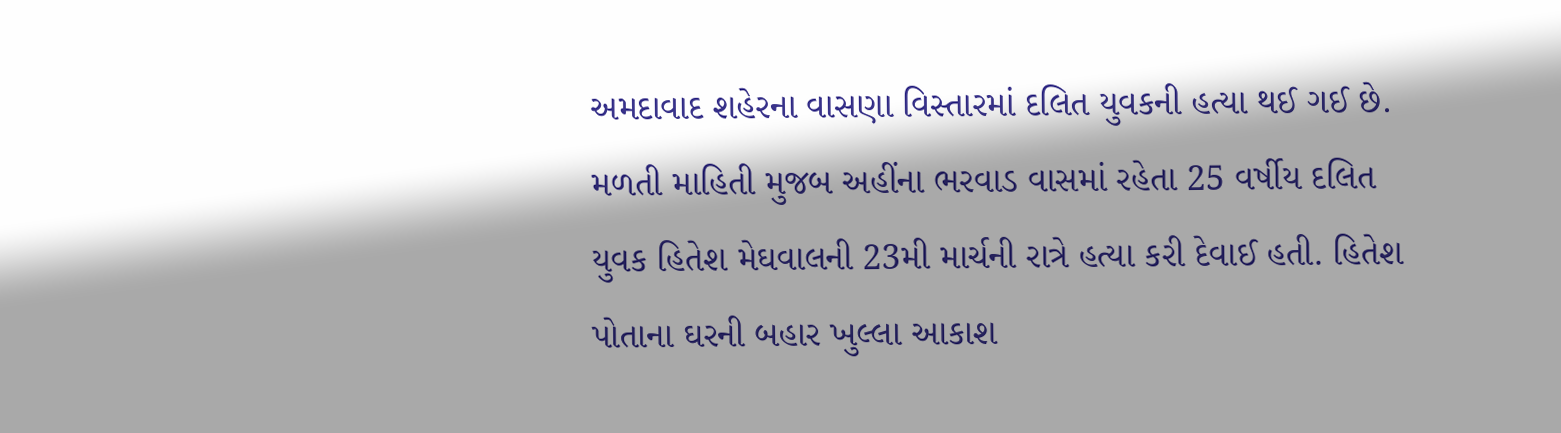અમદાવાદ શહેરના વાસણા વિસ્તારમાં દલિત યુવકની હત્યા થઈ ગઈ છે. મળતી માહિતી મુજબ અહીંના ભરવાડ વાસમાં રહેતા 25 વર્ષીય દલિત યુવક હિતેશ મેઘવાલની 23મી માર્ચની રાત્રે હત્યા કરી દેવાઈ હતી. હિતેશ પોતાના ઘરની બહાર ખુલ્લા આકાશ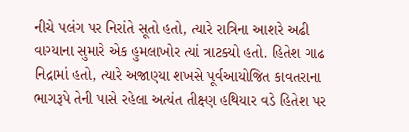નીચે પલંગ પર નિરાંતે સૂતો હતો, ત્યારે રાત્રિના આશરે અઢી વાગ્યાના સુમારે એક હુમલાખોર ત્યાં ત્રાટક્યો હતો. હિતેશ ગાઢ નિદ્રામાં હતો, ત્યારે અજાણ્યા શખસે પૂર્વઆયોજિત કાવતરાના ભાગરૂપે તેની પાસે રહેલા અત્યંત તીક્ષ્ણ હથિયાર વડે હિતેશ પર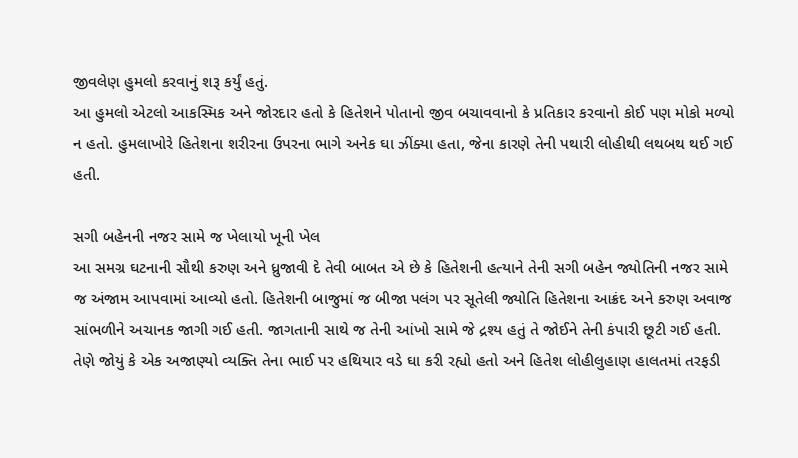જીવલેણ હુમલો કરવાનું શરૂ કર્યું હતું.
આ હુમલો એટલો આકસ્મિક અને જોરદાર હતો કે હિતેશને પોતાનો જીવ બચાવવાનો કે પ્રતિકાર કરવાનો કોઈ પણ મોકો મળ્યો ન હતો. હુમલાખોરે હિતેશના શરીરના ઉપરના ભાગે અનેક ઘા ઝીંક્યા હતા, જેના કારણે તેની પથારી લોહીથી લથબથ થઈ ગઈ હતી.

સગી બહેનની નજર સામે જ ખેલાયો ખૂની ખેલ
આ સમગ્ર ઘટનાની સૌથી કરુણ અને ધ્રુજાવી દે તેવી બાબત એ છે કે હિતેશની હત્યાને તેની સગી બહેન જ્યોતિની નજર સામે જ અંજામ આપવામાં આવ્યો હતો. હિતેશની બાજુમાં જ બીજા પલંગ પર સૂતેલી જ્યોતિ હિતેશના આક્રંદ અને કરુણ અવાજ સાંભળીને અચાનક જાગી ગઈ હતી. જાગતાની સાથે જ તેની આંખો સામે જે દ્રશ્ય હતું તે જોઈને તેની કંપારી છૂટી ગઈ હતી. તેણે જોયું કે એક અજાણ્યો વ્યક્તિ તેના ભાઈ પર હથિયાર વડે ઘા કરી રહ્યો હતો અને હિતેશ લોહીલુહાણ હાલતમાં તરફડી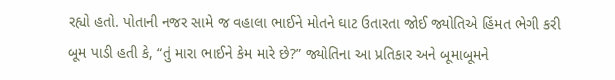રહ્યો હતો. પોતાની નજર સામે જ વહાલા ભાઈને મોતને ઘાટ ઉતારતા જોઈ જ્યોતિએ હિંમત ભેગી કરી બૂમ પાડી હતી કે, “તું મારા ભાઈને કેમ મારે છે?” જ્યોતિના આ પ્રતિકાર અને બૂમાબૂમને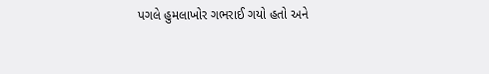પગલે હુમલાખોર ગભરાઈ ગયો હતો અને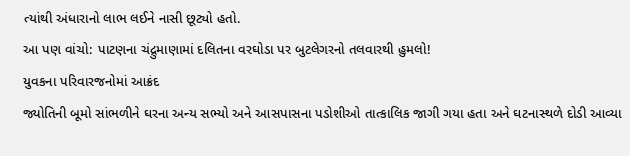ત્યાંથી અંધારાનો લાભ લઈને નાસી છૂટ્યો હતો.
આ પણ વાંચો: પાટણના ચંદ્રુમાણામાં દલિતના વરઘોડા પર બુટલેગરનો તલવારથી હુમલો!
યુવકના પરિવારજનોમાં આક્રંદ
જ્યોતિની બૂમો સાંભળીને ઘરના અન્ય સભ્યો અને આસપાસના પડોશીઓ તાત્કાલિક જાગી ગયા હતા અને ઘટનાસ્થળે દોડી આવ્યા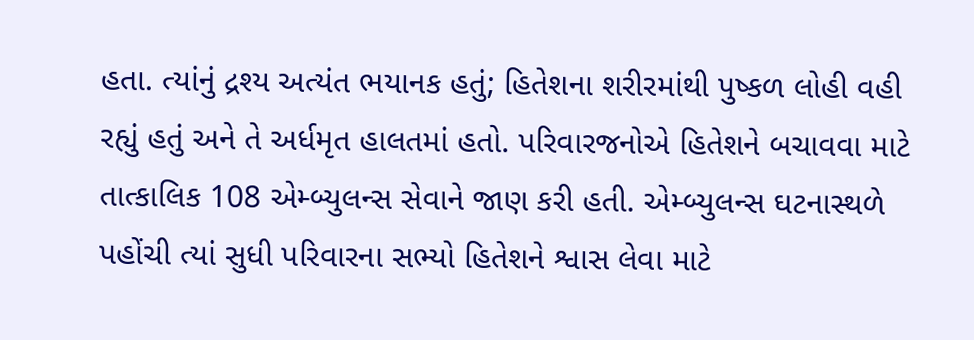હતા. ત્યાંનું દ્રશ્ય અત્યંત ભયાનક હતું; હિતેશના શરીરમાંથી પુષ્કળ લોહી વહી રહ્યું હતું અને તે અર્ધમૃત હાલતમાં હતો. પરિવારજનોએ હિતેશને બચાવવા માટે તાત્કાલિક 108 એમ્બ્યુલન્સ સેવાને જાણ કરી હતી. એમ્બ્યુલન્સ ઘટનાસ્થળે પહોંચી ત્યાં સુધી પરિવારના સભ્યો હિતેશને શ્વાસ લેવા માટે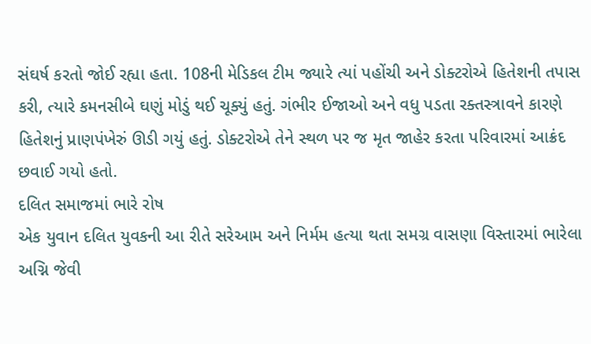સંઘર્ષ કરતો જોઈ રહ્યા હતા. 108ની મેડિકલ ટીમ જ્યારે ત્યાં પહોંચી અને ડોક્ટરોએ હિતેશની તપાસ કરી, ત્યારે કમનસીબે ઘણું મોડું થઈ ચૂક્યું હતું. ગંભીર ઈજાઓ અને વધુ પડતા રક્તસ્ત્રાવને કારણે હિતેશનું પ્રાણપંખેરું ઊડી ગયું હતું. ડોક્ટરોએ તેને સ્થળ પર જ મૃત જાહેર કરતા પરિવારમાં આક્રંદ છવાઈ ગયો હતો.
દલિત સમાજમાં ભારે રોષ
એક યુવાન દલિત યુવકની આ રીતે સરેઆમ અને નિર્મમ હત્યા થતા સમગ્ર વાસણા વિસ્તારમાં ભારેલા અગ્નિ જેવી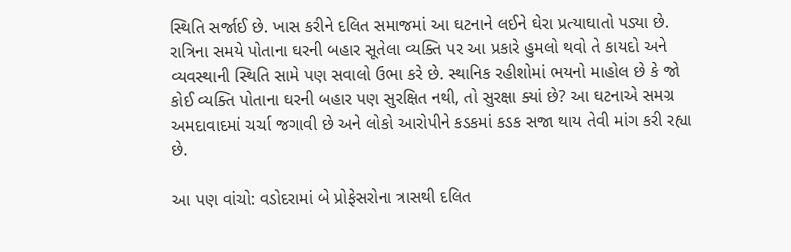સ્થિતિ સર્જાઈ છે. ખાસ કરીને દલિત સમાજમાં આ ઘટનાને લઈને ઘેરા પ્રત્યાઘાતો પડ્યા છે. રાત્રિના સમયે પોતાના ઘરની બહાર સૂતેલા વ્યક્તિ પર આ પ્રકારે હુમલો થવો તે કાયદો અને વ્યવસ્થાની સ્થિતિ સામે પણ સવાલો ઉભા કરે છે. સ્થાનિક રહીશોમાં ભયનો માહોલ છે કે જો કોઈ વ્યક્તિ પોતાના ઘરની બહાર પણ સુરક્ષિત નથી, તો સુરક્ષા ક્યાં છે? આ ઘટનાએ સમગ્ર અમદાવાદમાં ચર્ચા જગાવી છે અને લોકો આરોપીને કડકમાં કડક સજા થાય તેવી માંગ કરી રહ્યા છે.

આ પણ વાંચો: વડોદરામાં બે પ્રોફેસરોના ત્રાસથી દલિત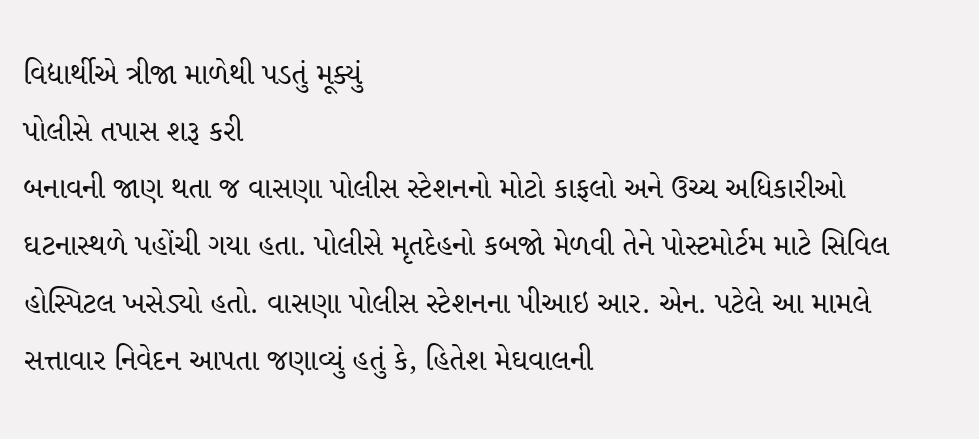વિદ્યાર્થીએ ત્રીજા માળેથી પડતું મૂક્યું
પોલીસે તપાસ શરૂ કરી
બનાવની જાણ થતા જ વાસણા પોલીસ સ્ટેશનનો મોટો કાફલો અને ઉચ્ચ અધિકારીઓ ઘટનાસ્થળે પહોંચી ગયા હતા. પોલીસે મૃતદેહનો કબજો મેળવી તેને પોસ્ટમોર્ટમ માટે સિવિલ હોસ્પિટલ ખસેડ્યો હતો. વાસણા પોલીસ સ્ટેશનના પીઆઇ આર. એન. પટેલે આ મામલે સત્તાવાર નિવેદન આપતા જણાવ્યું હતું કે, હિતેશ મેઘવાલની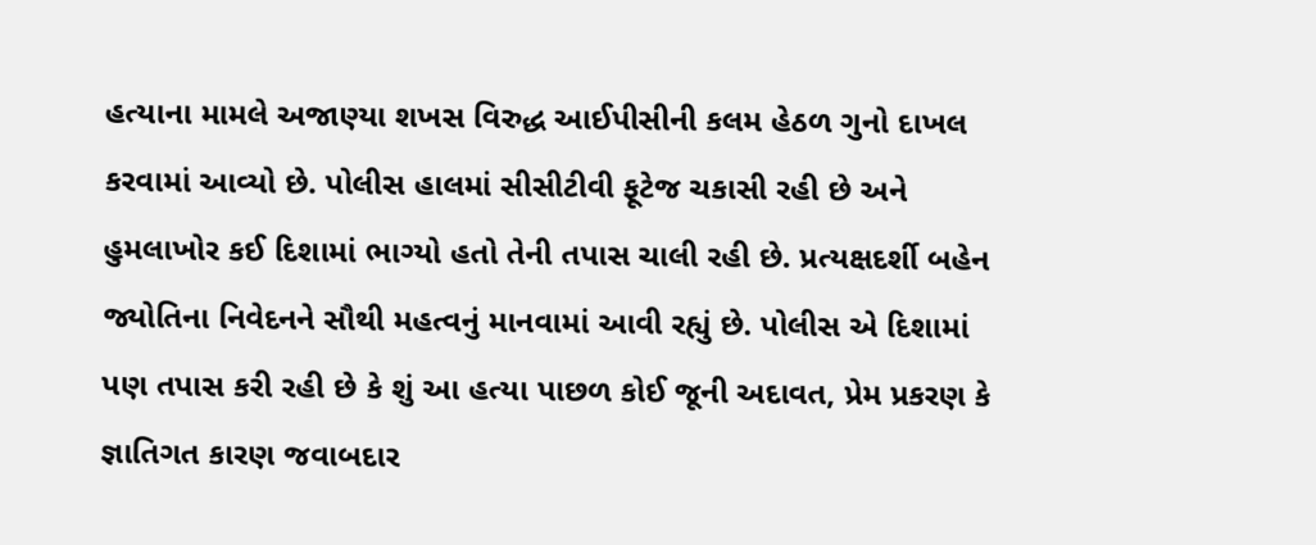હત્યાના મામલે અજાણ્યા શખસ વિરુદ્ધ આઈપીસીની કલમ હેઠળ ગુનો દાખલ કરવામાં આવ્યો છે. પોલીસ હાલમાં સીસીટીવી ફૂટેજ ચકાસી રહી છે અને હુમલાખોર કઈ દિશામાં ભાગ્યો હતો તેની તપાસ ચાલી રહી છે. પ્રત્યક્ષદર્શી બહેન જ્યોતિના નિવેદનને સૌથી મહત્વનું માનવામાં આવી રહ્યું છે. પોલીસ એ દિશામાં પણ તપાસ કરી રહી છે કે શું આ હત્યા પાછળ કોઈ જૂની અદાવત, પ્રેમ પ્રકરણ કે જ્ઞાતિગત કારણ જવાબદાર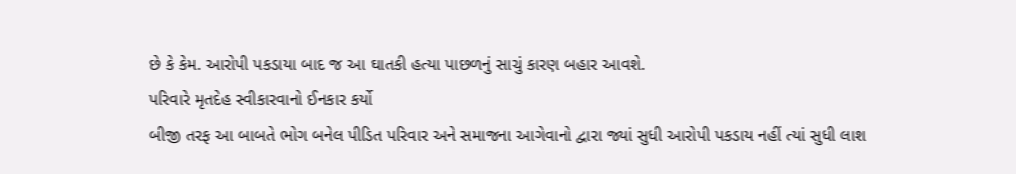છે કે કેમ. આરોપી પકડાયા બાદ જ આ ઘાતકી હત્યા પાછળનું સાચું કારણ બહાર આવશે.
પરિવારે મૃતદેહ સ્વીકારવાનો ઈનકાર કર્યો
બીજી તરફ આ બાબતે ભોગ બનેલ પીડિત પરિવાર અને સમાજના આગેવાનો દ્વારા જ્યાં સુધી આરોપી પકડાય નહીં ત્યાં સુધી લાશ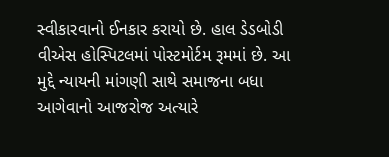સ્વીકારવાનો ઈનકાર કરાયો છે. હાલ ડેડબોડી વીએસ હોસ્પિટલમાં પોસ્ટમોર્ટમ રૂમમાં છે. આ મુદ્દે ન્યાયની માંગણી સાથે સમાજના બધા આગેવાનો આજરોજ અત્યારે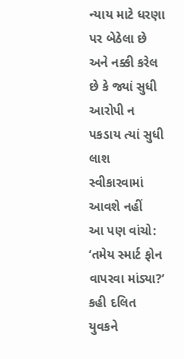ન્યાય માટે ધરણા પર બેઠેલા છે અને નક્કી કરેલ છે કે જ્યાં સુધી આરોપી ન પકડાય ત્યાં સુધી લાશ સ્વીકારવામાં આવશે નહીં
આ પણ વાંચો: ‘તમેય સ્માર્ટ ફોન વાપરવા માંડ્યા?’ કહી દલિત યુવકને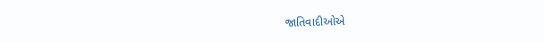જાતિવાદીઓએ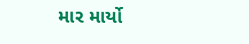માર માર્યો